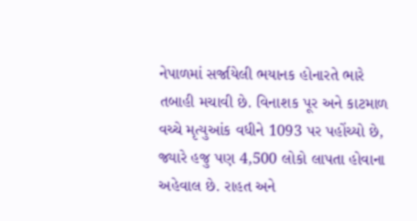નેપાળમાં સર્જાયેલી ભયાનક હોનારતે ભારે તબાહી મચાવી છે. વિનાશક પૂર અને કાટમાળ વચ્ચે મૃત્યુઆંક વધીને 1093 પર પહોંચ્યો છે, જ્યારે હજુ પણ 4,500 લોકો લાપતા હોવાના અહેવાલ છે. રાહત અને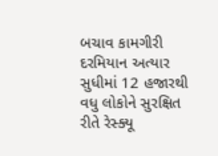બચાવ કામગીરી દરમિયાન અત્યાર સુધીમાં 12 હજારથી વધુ લોકોને સુરક્ષિત રીતે રેસ્ક્યૂ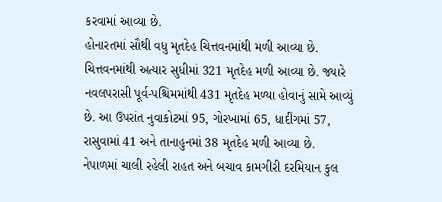કરવામાં આવ્યા છે.
હોનારતમાં સૌથી વધુ મૃતદેહ ચિત્તવનમાંથી મળી આવ્યા છે. ચિત્તવનમાંથી અત્યાર સુધીમાં 321 મૃતદેહ મળી આવ્યા છે. જ્યારે નવલપરાસી પૂર્વ-પશ્ચિમમાંથી 431 મૃતદેહ મળ્યા હોવાનું સામે આવ્યું છે. આ ઉપરાંત નુવાકોટમાં 95, ગોરખામાં 65, ધાદીંગમાં 57, રાસુવામાં 41 અને તાનાહુનમાં 38 મૃતદેહ મળી આવ્યા છે.
નેપાળમાં ચાલી રહેલી રાહત અને બચાવ કામગીરી દરમિયાન કુલ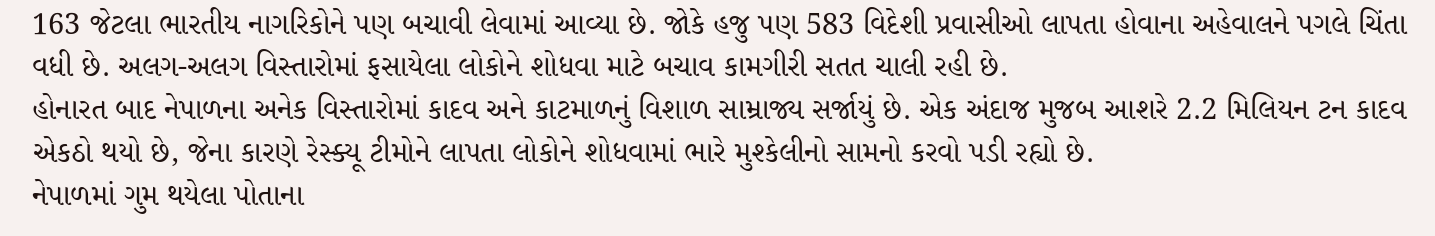163 જેટલા ભારતીય નાગરિકોને પણ બચાવી લેવામાં આવ્યા છે. જોકે હજુ પણ 583 વિદેશી પ્રવાસીઓ લાપતા હોવાના અહેવાલને પગલે ચિંતા વધી છે. અલગ-અલગ વિસ્તારોમાં ફસાયેલા લોકોને શોધવા માટે બચાવ કામગીરી સતત ચાલી રહી છે.
હોનારત બાદ નેપાળના અનેક વિસ્તારોમાં કાદવ અને કાટમાળનું વિશાળ સામ્રાજ્ય સર્જાયું છે. એક અંદાજ મુજબ આશરે 2.2 મિલિયન ટન કાદવ એકઠો થયો છે, જેના કારણે રેસ્ક્યૂ ટીમોને લાપતા લોકોને શોધવામાં ભારે મુશ્કેલીનો સામનો કરવો પડી રહ્યો છે.
નેપાળમાં ગુમ થયેલા પોતાના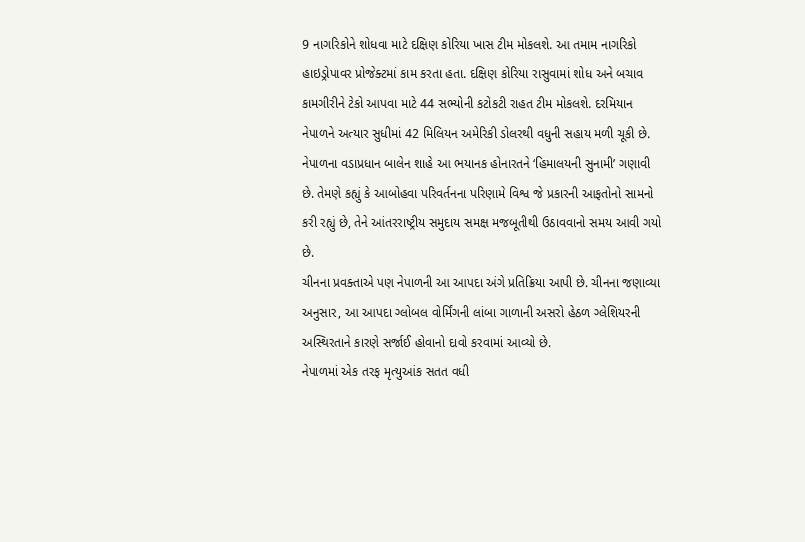9 નાગરિકોને શોધવા માટે દક્ષિણ કોરિયા ખાસ ટીમ મોકલશે. આ તમામ નાગરિકો હાઇડ્રોપાવર પ્રોજેક્ટમાં કામ કરતા હતા. દક્ષિણ કોરિયા રાસુવામાં શોધ અને બચાવ કામગીરીને ટેકો આપવા માટે 44 સભ્યોની કટોકટી રાહત ટીમ મોકલશે. દરમિયાન નેપાળને અત્યાર સુધીમાં 42 મિલિયન અમેરિકી ડોલરથી વધુની સહાય મળી ચૂકી છે.
નેપાળના વડાપ્રધાન બાલેન શાહે આ ભયાનક હોનારતને ‘હિમાલયની સુનામી’ ગણાવી છે. તેમણે કહ્યું કે આબોહવા પરિવર્તનના પરિણામે વિશ્વ જે પ્રકારની આફતોનો સામનો કરી રહ્યું છે, તેને આંતરરાષ્ટ્રીય સમુદાય સમક્ષ મજબૂતીથી ઉઠાવવાનો સમય આવી ગયો છે.
ચીનના પ્રવક્તાએ પણ નેપાળની આ આપદા અંગે પ્રતિક્રિયા આપી છે. ચીનના જણાવ્યા અનુસાર, આ આપદા ગ્લોબલ વોર્મિંગની લાંબા ગાળાની અસરો હેઠળ ગ્લેશિયરની અસ્થિરતાને કારણે સર્જાઈ હોવાનો દાવો કરવામાં આવ્યો છે.
નેપાળમાં એક તરફ મૃત્યુઆંક સતત વધી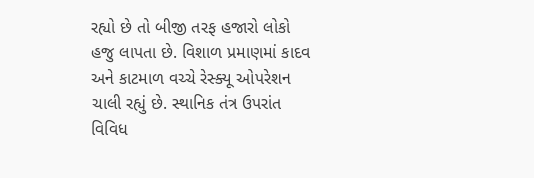રહ્યો છે તો બીજી તરફ હજારો લોકો હજુ લાપતા છે. વિશાળ પ્રમાણમાં કાદવ અને કાટમાળ વચ્ચે રેસ્ક્યૂ ઓપરેશન ચાલી રહ્યું છે. સ્થાનિક તંત્ર ઉપરાંત વિવિધ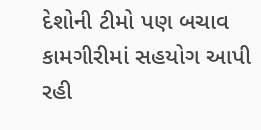દેશોની ટીમો પણ બચાવ કામગીરીમાં સહયોગ આપી રહી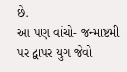છે.
આ પણ વાંચો- જન્માષ્ટમી પર દ્વાપર યુગ જેવો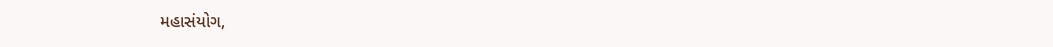મહાસંયોગ,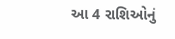આ 4 રાશિઓનું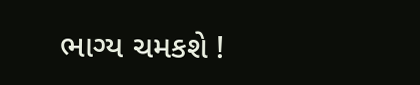ભાગ્ય ચમકશે !